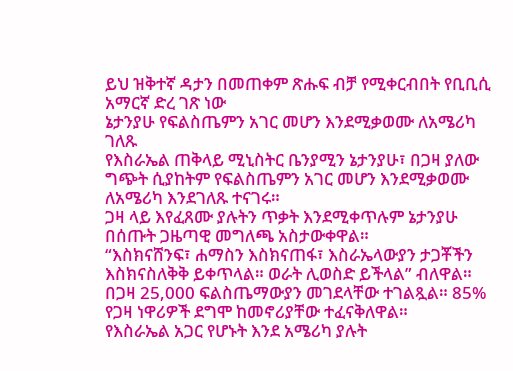ይህ ዝቅተኛ ዳታን በመጠቀም ጽሑፍ ብቻ የሚቀርብበት የቢቢሲ አማርኛ ድረ ገጽ ነው
ኔታንያሁ የፍልስጤምን አገር መሆን እንደሚቃወሙ ለአሜሪካ ገለጹ
የእስራኤል ጠቅላይ ሚኒስትር ቤንያሚን ኔታንያሁ፣ በጋዛ ያለው ግጭት ሲያከትም የፍልስጤምን አገር መሆን እንደሚቃወሙ ለአሜሪካ እንደገለጹ ተናገሩ።
ጋዛ ላይ እየፈጸሙ ያሉትን ጥቃት እንደሚቀጥሉም ኔታንያሁ በሰጡት ጋዜጣዊ መግለጫ አስታውቀዋል።
“እስክናሸንፍ፣ ሐማስን እስክናጠፋ፣ እስራኤላውያን ታጋቾችን እስክናስለቅቅ ይቀጥላል። ወራት ሊወስድ ይችላል” ብለዋል።
በጋዛ 25,000 ፍልስጤማውያን መገደላቸው ተገልጿል። 85% የጋዛ ነዋሪዎች ደግሞ ከመኖሪያቸው ተፈናቅለዋል።
የእስራኤል አጋር የሆኑት እንደ አሜሪካ ያሉት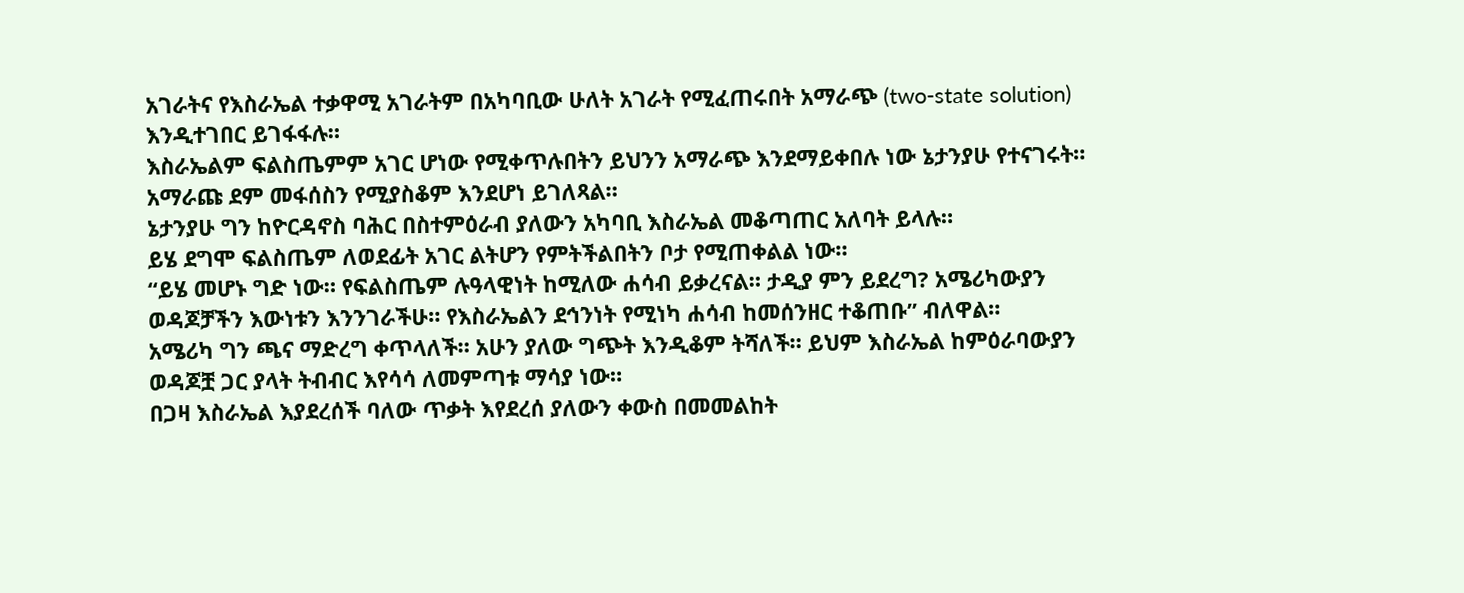አገራትና የእስራኤል ተቃዋሚ አገራትም በአካባቢው ሁለት አገራት የሚፈጠሩበት አማራጭ (two-state solution) እንዲተገበር ይገፋፋሉ።
እስራኤልም ፍልስጤምም አገር ሆነው የሚቀጥሉበትን ይህንን አማራጭ እንደማይቀበሉ ነው ኔታንያሁ የተናገሩት።
አማራጩ ደም መፋሰስን የሚያስቆም እንደሆነ ይገለጻል።
ኔታንያሁ ግን ከዮርዳኖስ ባሕር በስተምዕራብ ያለውን አካባቢ እስራኤል መቆጣጠር አለባት ይላሉ።
ይሄ ደግሞ ፍልስጤም ለወደፊት አገር ልትሆን የምትችልበትን ቦታ የሚጠቀልል ነው።
“ይሄ መሆኑ ግድ ነው። የፍልስጤም ሉዓላዊነት ከሚለው ሐሳብ ይቃረናል። ታዲያ ምን ይደረግ? አሜሪካውያን ወዳጆቻችን እውነቱን እንንገራችሁ። የእስራኤልን ደኅንነት የሚነካ ሐሳብ ከመሰንዘር ተቆጠቡ” ብለዋል።
አሜሪካ ግን ጫና ማድረግ ቀጥላለች። አሁን ያለው ግጭት እንዲቆም ትሻለች። ይህም እስራኤል ከምዕራባውያን ወዳጆቿ ጋር ያላት ትብብር እየሳሳ ለመምጣቱ ማሳያ ነው።
በጋዛ እስራኤል እያደረሰች ባለው ጥቃት እየደረሰ ያለውን ቀውስ በመመልከት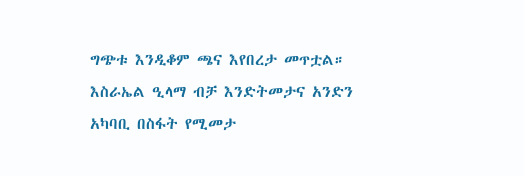ግጭቱ እንዲቆም ጫና እየበረታ መጥቷል።
እስራኤል ዒላማ ብቻ እንድትመታና አንድን አካባቢ በስፋት የሚመታ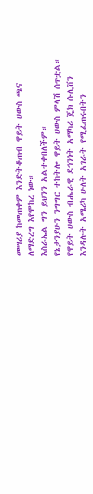መሣሪያ ከመጠቀም እንድትቆጠብ ዋይት ሀውስ ጫና ለማድረግ እየሞከረ ነው።
እስራኤል ግን ይህንን አልተቀበለችም።
የኔታንያሁን ንግግር ተከትሎ ዋይት ሀውስ ምላሽ ሰጥቷል።
የዋይት ሀውስ ብሔራዊ ደኅንነት አማካሪ ጄክ ሱሊቨን እንዳሉት አሜሪካ ሁለት አገራት የሚፈጠሩበትን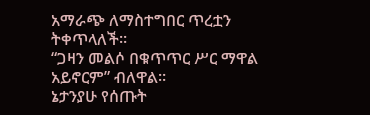አማራጭ ለማስተግበር ጥረቷን ትቀጥላለች።
“ጋዛን መልሶ በቁጥጥር ሥር ማዋል አይኖርም” ብለዋል።
ኔታንያሁ የሰጡት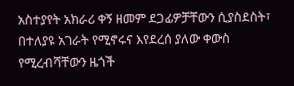አስተያየት አክራሪ ቀኝ ዘመም ደጋፊዎቻቸውን ሲያስደስት፣ በተለያዩ አገራት የሚኖሩና እየደረሰ ያለው ቀውስ የሚረብሻቸውን ዜጎች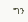ግን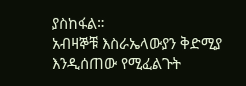ያስከፋል።
አብዛኞቹ እስራኤላውያን ቅድሚያ እንዲሰጠው የሚፈልጉት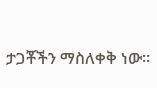ታጋቾችን ማስለቀቅ ነው።